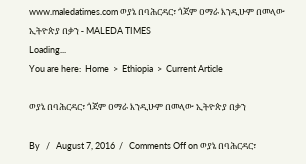www.maledatimes.com ወያኔ በባሕርዳር፣ ጎጃም ዐማራ እንዲሁም በመላው ኢትዮጵያ በቃን - MALEDA TIMES
Loading...
You are here:  Home  >  Ethiopia  >  Current Article

ወያኔ በባሕርዳር፣ ጎጃም ዐማራ እንዲሁም በመላው ኢትዮጵያ በቃን

By   /   August 7, 2016  /   Comments Off on ወያኔ በባሕርዳር፣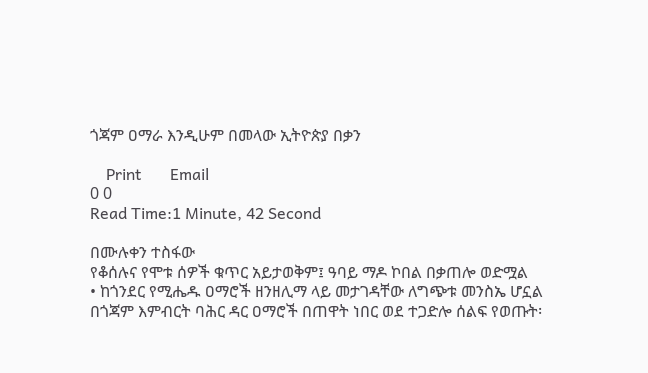ጎጃም ዐማራ እንዲሁም በመላው ኢትዮጵያ በቃን

    Print       Email
0 0
Read Time:1 Minute, 42 Second

በሙሉቀን ተስፋው
የቆሰሉና የሞቱ ሰዎች ቁጥር አይታወቅም፤ ዓባይ ማዶ ኮበል በቃጠሎ ወድሟል
• ከጎንደር የሚሔዱ ዐማሮች ዘንዘሊማ ላይ መታገዳቸው ለግጭቱ መንስኤ ሆኗል
በጎጃም እምብርት ባሕር ዳር ዐማሮች በጠዋት ነበር ወደ ተጋድሎ ሰልፍ የወጡት፡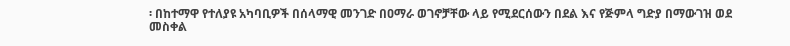፡ በከተማዋ የተለያዩ አካባቢዎች በሰላማዊ መንገድ በዐማራ ወገኖቻቸው ላይ የሚደርሰውን በደል እና የጅምላ ግድያ በማውገዝ ወደ መስቀል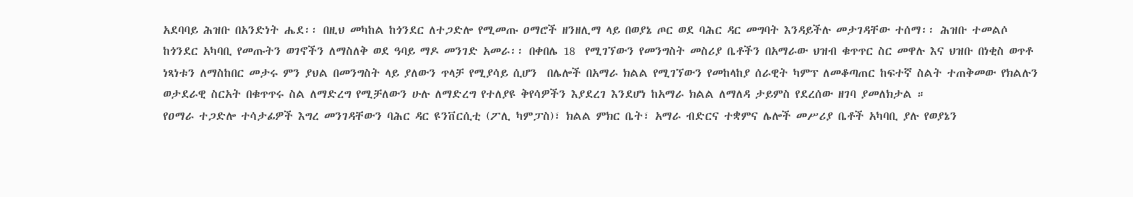አደባባይ ሕዝቡ በአንድነት ሔደ፡፡ በዚህ መካከል ከጎንደር ለተጋድሎ የሚመጡ ዐማሮች ዘንዘሊማ ላይ በወያኔ ጦር ወደ ባሕር ዳር መግባት እንዳይችሉ መታገዳቸው ተሰማ፡፡ ሕዝቡ ተመልሶ ከጎንደር አካባቢ የመጡትን ወገኖችን ለማስለቅ ወደ ዓባይ ማዶ መንገድ አመራ፡፡ በቀበሌ 18  የሚገኘውን የመንግስት መስሪያ ቤቶችን በአማራው ህዝብ ቁጥጥር ስር መዋሉ እና ህዝቡ በነቂስ ወጥቶ ነጻነቱን ለማስከበር መታሩ ምን ያህል በመንግስት ላይ ያለውን ጥላቻ የሚያሳይ ሲሆን  በሌሎች በአማራ ክልል የሚገኘውን የመከላከያ ሰራዊት ካምፕ ለመቆጣጠር ከፍተኛ ስልት ተጠቅመው የክልሉን ወታደራዊ ስርአት በቁጥጥሩ ስል ለማድረግ የሚቻለውን ሁሉ ለማድረግ የተለያዩ ቅየሳዎችን እያደረገ እንደሆነ ከአማራ ክልል ለማለዳ ታይምስ የደረሰው ዘገባ ያመለክታል ።
የዐማራ ተጋድሎ ተሳታፊዎች እግረ መንገዳቸውን ባሕር ዳር ዩንቨርሲቲ (ፖሊ ካምፓስ)፣ ክልል ምክር ቤት፣ አማራ ብድርና ተቋምና ሌሎች መሥሪያ ቤቶች አካባቢ ያሉ የወያኔን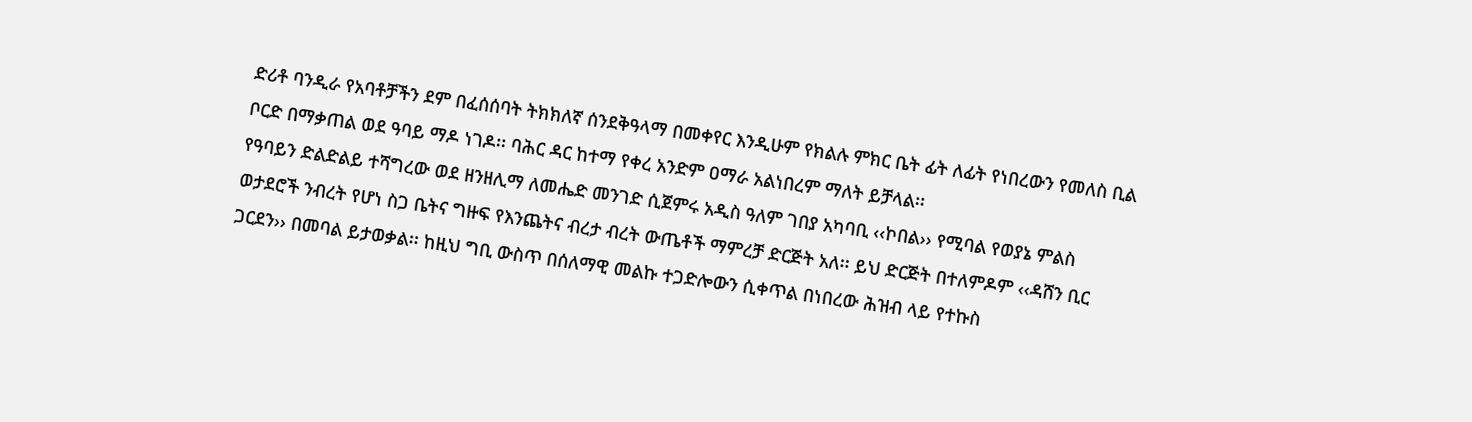ድሪቶ ባንዲራ የአባቶቻችን ደም በፈሰሰባት ትክክለኛ ሰንደቅዓላማ በመቀየር እንዲሁም የክልሉ ምክር ቤት ፊት ለፊት የነበረውን የመለስ ቢል ቦርድ በማቃጠል ወደ ዓባይ ማዶ ነገዶ፡፡ ባሕር ዳር ከተማ የቀረ አንድም ዐማራ አልነበረም ማለት ይቻላል፡፡
የዓባይን ድልድልይ ተሻግረው ወደ ዘንዘሊማ ለመሔድ መንገድ ሲጀምሩ አዲስ ዓለም ገበያ አካባቢ ‹‹ኮበል›› የሚባል የወያኔ ምልስ ወታደሮች ንብረት የሆነ ስጋ ቤትና ግዙፍ የእንጨትና ብረታ ብረት ውጤቶች ማምረቻ ድርጅት አለ፡፡ ይህ ድርጅት በተለምዶም ‹‹ዳሸን ቢር ጋርደን›› በመባል ይታወቃል፡፡ ከዚህ ግቢ ውስጥ በሰለማዊ መልኩ ተጋድሎውን ሲቀጥል በነበረው ሕዝብ ላይ የተኩስ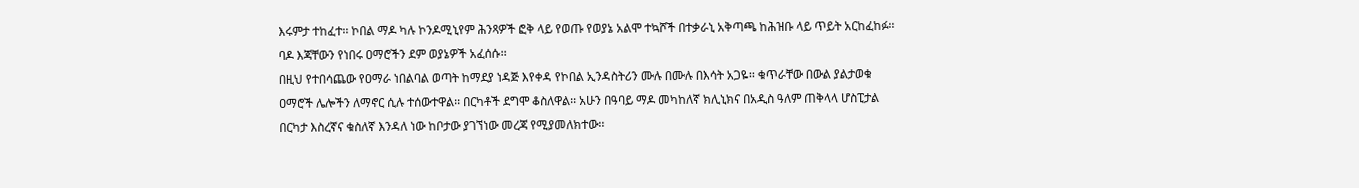እሩምታ ተከፈተ፡፡ ኮበል ማዶ ካሉ ኮንዶሚኒየም ሕንጻዎች ፎቅ ላይ የወጡ የወያኔ አልሞ ተኳሾች በተቃራኒ አቅጣጫ ከሕዝቡ ላይ ጥይት አርከፈከፉ፡፡ ባዶ እጃቸውን የነበሩ ዐማሮችን ደም ወያኔዎች አፈሰሱ፡፡
በዚህ የተበሳጨው የዐማራ ነበልባል ወጣት ከማደያ ነዳጅ እየቀዳ የኮበል ኢንዳስትሪን ሙሉ በሙሉ በእሳት አጋዬ፡፡ ቁጥራቸው በውል ያልታወቁ ዐማሮች ሌሎችን ለማኖር ሲሉ ተሰውተዋል፡፡ በርካቶች ደግሞ ቆስለዋል፡፡ አሁን በዓባይ ማዶ መካከለኛ ክሊኒክና በአዲስ ዓለም ጠቅላላ ሆስፒታል በርካታ እስረኛና ቁስለኛ እንዳለ ነው ከቦታው ያገኘነው መረጃ የሚያመለክተው፡፡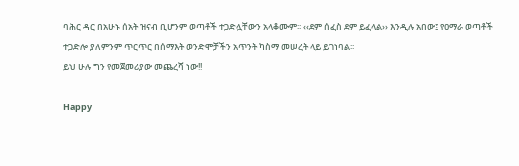ባሕር ዳር በአሁኑ ሰአት ዝናብ ቢሆንም ወጣቶች ተጋድሏቸውን አላቆሙም፡፡ ‹‹ደም ሰፈስ ደም ይፈላል›› እንዲሉ አበው፤ የዐማራ ወጣቶች ተጋድሎ ያለምንም ጥርጥር በሰማእት ወንድሞቻችን አጥንት ካስማ መሠረት ላይ ይገነባል፡፡
ይህ ሁሉ ግን የመጀመሪያው መጨረሻ ነው!!

Happy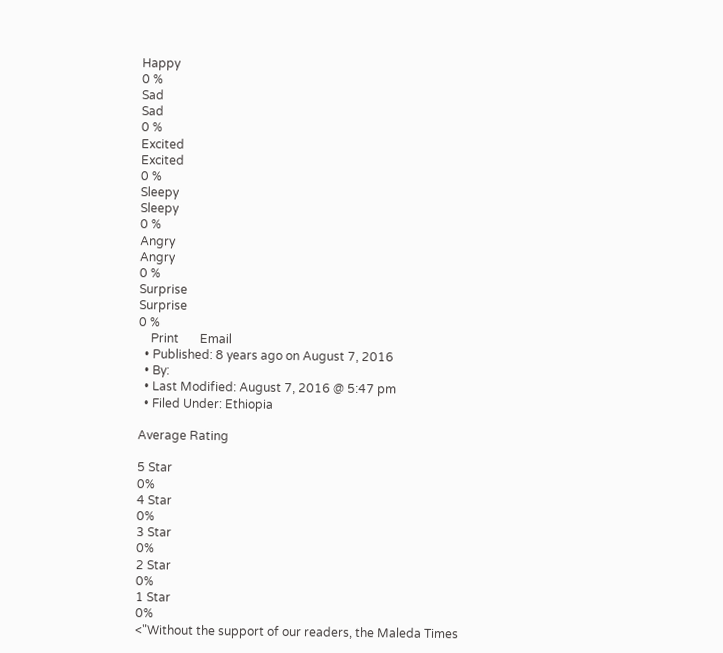Happy
0 %
Sad
Sad
0 %
Excited
Excited
0 %
Sleepy
Sleepy
0 %
Angry
Angry
0 %
Surprise
Surprise
0 %
    Print       Email
  • Published: 8 years ago on August 7, 2016
  • By:
  • Last Modified: August 7, 2016 @ 5:47 pm
  • Filed Under: Ethiopia

Average Rating

5 Star
0%
4 Star
0%
3 Star
0%
2 Star
0%
1 Star
0%
<"Without the support of our readers, the Maleda Times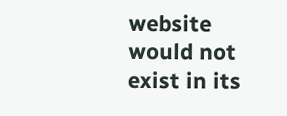website would not exist in its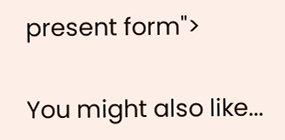present form">

You might also like...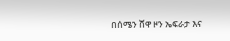በሰሜን ሸዋ ዞን ኤፍራታ እና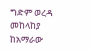ግድም ወረዳ መከላከያ ከአማራው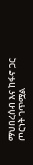ማህበረሰብ እና ከፋኖ ጋር ጦርነት ገጥሟል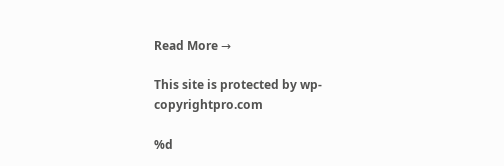Read More →

This site is protected by wp-copyrightpro.com

%d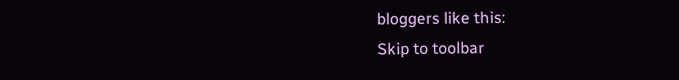bloggers like this:
Skip to toolbar